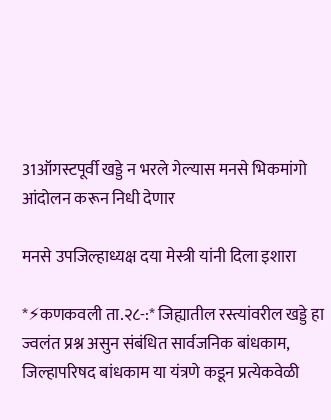31ऑगस्टपूर्वी खड्डे न भरले गेल्यास मनसे भिकमांगो आंदोलन करून निधी देणार

मनसे उपजिल्हाध्यक्ष दया मेस्त्री यांनी दिला इशारा

*⚡कणकवली ता.२८-:* जिह्यातील रस्त्यांवरील खड्डे हा ज्वलंत प्रश्न असुन संबंधित सार्वजनिक बांधकाम, जिल्हापरिषद बांधकाम या यंत्रणे कडून प्रत्येकवेळी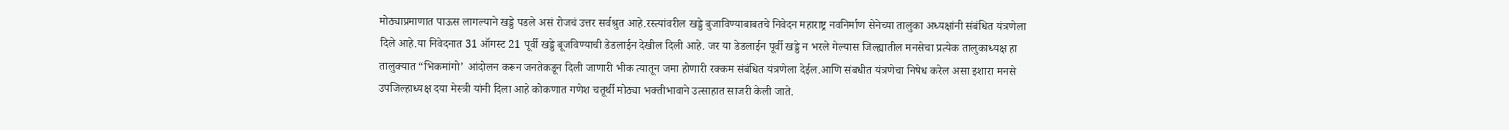मोठ्याप्रमाणात पाऊस लागल्याने खड्डे पडले असं रोजचं उत्तर सर्वश्रुत आहे.रस्त्यांवरील खड्डे बुजाविण्याबाबतचे निवेदन महाराष्ट्र नवनिर्माण सेनेच्या तालुका अध्यक्षांनी संबंधित यंत्रणेला दिले आहे.या निवेदनात 31 ऑगस्ट 21 पूर्वी खड्डे बूजविण्याची डेडलाईन देखील दिली आहे. जर या डेडलाईन पूर्वी खड्डे न भरले गेल्यास जिल्ह्यातील मनसेचा प्रत्येक तालुकाध्यक्ष हा तालुक्यात “भिकमांगो’ आंदोलन करून जनतेकडून दिली जाणारी भीक त्यातून जमा होणारी रक्कम संबंधित यंत्रणेला देईल.आणि संबधीत यंत्रणेचा निषेध करेल असा इशारा मनसे उपजिल्हाध्यक्ष दया मेस्त्री यांनी दिला आहे कोकणात गणेश चतूर्थी मोठ्या भक्तीभावाने उत्साहात साजरी केली जाते.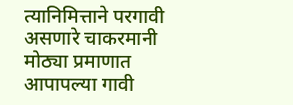त्यानिमित्ताने परगावी असणारे चाकरमानी मोठ्या प्रमाणात आपापल्या गावी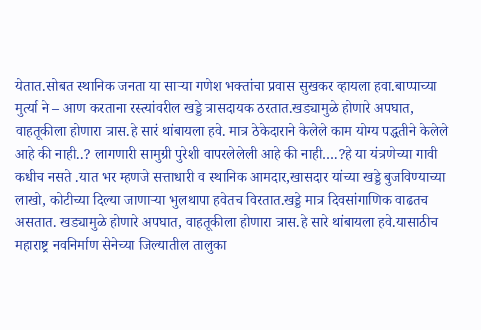येतात.सोबत स्थानिक जनता या साऱ्या गणेश भक्तांचा प्रवास सुखकर व्हायला हवा.बाप्पाच्या मुर्त्या ने – आण करताना रस्त्यांवरील खड्डे त्रासदायक ठरतात.खड्यामुळे होणारे अपघात, वाहतूकीला होणारा त्रास.हे सारं थांबायला हवे. मात्र ठेकेदाराने केलेले काम योग्य पद्धतीने केलेले आहे की नाही..? लागणारी सामुग्री पुरेशी वापरलेलेली आहे की नाही….?हे या यंत्रणेच्या गावी कधीच नसते .यात भर म्हणजे सत्ताधारी व स्थानिक आमदार,खासदार यांच्या खड्डे बुजविण्याच्या लाखो, कोटीच्या दिल्या जाणाऱ्या भुलथापा हवेतच विरतात.खड्डे मात्र दिवसांगाणिक वाढतच असतात. खड्यामुळे होणारे अपघात, वाहतूकीला होणारा त्रास.हे सारे थांबायला हवे.यासाठीच महाराष्ट्र नवनिर्माण सेनेच्या जिल्यातील तालुका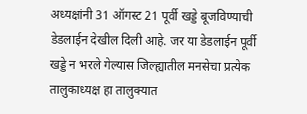अध्यक्षांनी 31 ऑगस्ट 21 पूर्वी खड्डे बूजविण्याची डेडलाईन देखील दिली आहे. जर या डेडलाईन पूर्वी खड्डे न भरले गेल्यास जिल्ह्यातील मनसेचा प्रत्येक तालुकाध्यक्ष हा तालुक्यात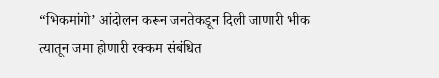“भिकमांगो’ आंदोलन करून जनतेकडून दिली जाणारी भीक त्यातून जमा होणारी रक्कम संबंधित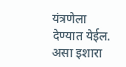यंत्रणेला देण्यात येईल. असा इशारा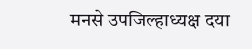मनसे उपजिल्हाध्यक्ष दया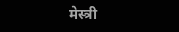मेस्त्री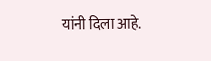यांनी दिला आहे.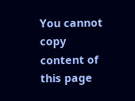You cannot copy content of this page